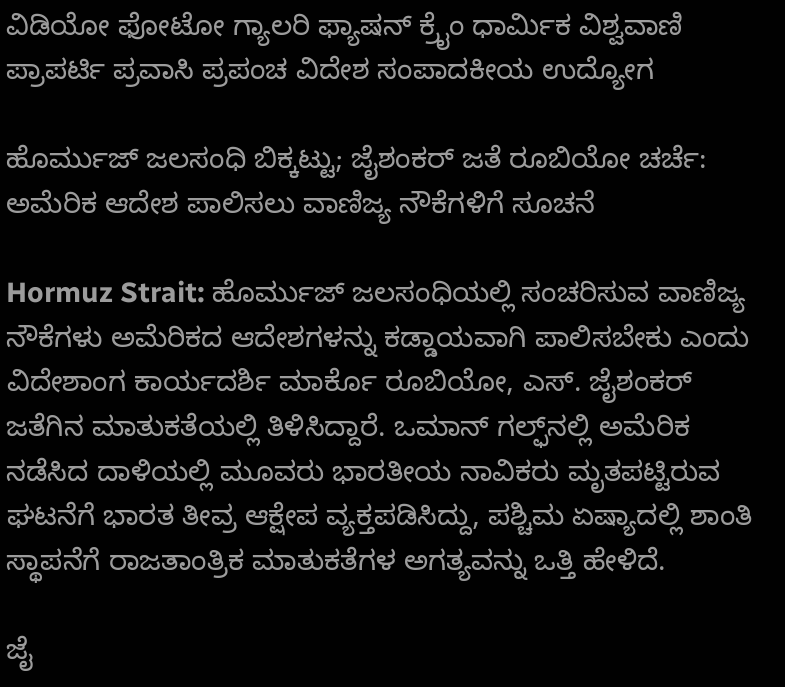ವಿಡಿಯೋ ಫೋಟೋ ಗ್ಯಾಲರಿ ಫ್ಯಾಷನ್ ಕ್ರೈಂ ಧಾರ್ಮಿಕ ವಿಶ್ವವಾಣಿ ಪ್ರಾಪರ್ಟಿ ಪ್ರವಾಸಿ ಪ್ರಪಂಚ ವಿದೇಶ ಸಂಪಾದಕೀಯ ಉದ್ಯೋಗ

ಹೊರ್ಮುಜ್ ಜಲಸಂಧಿ ಬಿಕ್ಕಟ್ಟು; ಜೈಶಂಕರ್ ಜತೆ ರೂಬಿಯೋ ಚರ್ಚೆ: ಅಮೆರಿಕ ಆದೇಶ ಪಾಲಿಸಲು ವಾಣಿಜ್ಯ ನೌಕೆಗಳಿಗೆ ಸೂಚನೆ

Hormuz Strait: ಹೊರ್ಮುಜ್ ಜಲಸಂಧಿಯಲ್ಲಿ ಸಂಚರಿಸುವ ವಾಣಿಜ್ಯ ನೌಕೆಗಳು ಅಮೆರಿಕದ ಆದೇಶಗಳನ್ನು ಕಡ್ಡಾಯವಾಗಿ ಪಾಲಿಸಬೇಕು ಎಂದು ವಿದೇಶಾಂಗ ಕಾರ್ಯದರ್ಶಿ ಮಾರ್ಕೊ ರೂಬಿಯೋ, ಎಸ್. ಜೈಶಂಕರ್ ಜತೆಗಿನ ಮಾತುಕತೆಯಲ್ಲಿ ತಿಳಿಸಿದ್ದಾರೆ. ಒಮಾನ್ ಗಲ್ಫ್‌ನಲ್ಲಿ ಅಮೆರಿಕ ನಡೆಸಿದ ದಾಳಿಯಲ್ಲಿ ಮೂವರು ಭಾರತೀಯ ನಾವಿಕರು ಮೃತಪಟ್ಟಿರುವ ಘಟನೆಗೆ ಭಾರತ ತೀವ್ರ ಆಕ್ಷೇಪ ವ್ಯಕ್ತಪಡಿಸಿದ್ದು, ಪಶ್ಚಿಮ ಏಷ್ಯಾದಲ್ಲಿ ಶಾಂತಿ ಸ್ಥಾಪನೆಗೆ ರಾಜತಾಂತ್ರಿಕ ಮಾತುಕತೆಗಳ ಅಗತ್ಯವನ್ನು ಒತ್ತಿ ಹೇಳಿದೆ.

ಜೈ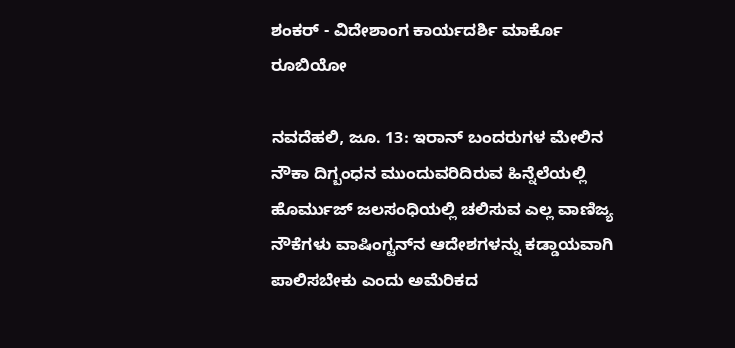ಶಂಕರ್ - ವಿದೇಶಾಂಗ ಕಾರ್ಯದರ್ಶಿ ಮಾರ್ಕೊ ರೂಬಿಯೋ

ನವದೆಹಲಿ, ಜೂ. 13: ಇರಾನ್ ಬಂದರುಗಳ ಮೇಲಿನ ನೌಕಾ ದಿಗ್ಬಂಧನ ಮುಂದುವರಿದಿರುವ ಹಿನ್ನೆಲೆಯಲ್ಲಿ ಹೊರ್ಮುಜ್ ಜಲಸಂಧಿಯಲ್ಲಿ ಚಲಿಸುವ ಎಲ್ಲ ವಾಣಿಜ್ಯ ನೌಕೆಗಳು ವಾಷಿಂಗ್ಟನ್‌ನ ಆದೇಶಗಳನ್ನು ಕಡ್ಡಾಯವಾಗಿ ಪಾಲಿಸಬೇಕು ಎಂದು ಅಮೆರಿಕದ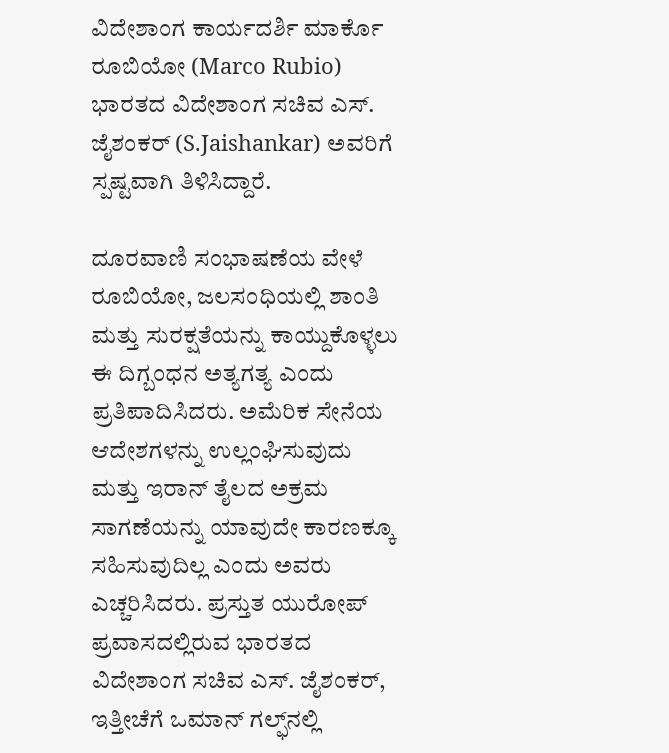ವಿದೇಶಾಂಗ ಕಾರ್ಯದರ್ಶಿ ಮಾರ್ಕೊ ರೂಬಿಯೋ (Marco Rubio) ಭಾರತದ ವಿದೇಶಾಂಗ ಸಚಿವ ಎಸ್. ಜೈಶಂಕರ್ (S.Jaishankar) ಅವರಿಗೆ ಸ್ಪಷ್ಟವಾಗಿ ತಿಳಿಸಿದ್ದಾರೆ.

ದೂರವಾಣಿ ಸಂಭಾಷಣೆಯ ವೇಳೆ ರೂಬಿಯೋ, ಜಲಸಂಧಿಯಲ್ಲಿ ಶಾಂತಿ ಮತ್ತು ಸುರಕ್ಷತೆಯನ್ನು ಕಾಯ್ದುಕೊಳ್ಳಲು ಈ ದಿಗ್ಬಂಧನ ಅತ್ಯಗತ್ಯ ಎಂದು ಪ್ರತಿಪಾದಿಸಿದರು. ಅಮೆರಿಕ ಸೇನೆಯ ಆದೇಶಗಳನ್ನು ಉಲ್ಲಂಘಿಸುವುದು ಮತ್ತು ಇರಾನ್ ತೈಲದ ಅಕ್ರಮ ಸಾಗಣೆಯನ್ನು ಯಾವುದೇ ಕಾರಣಕ್ಕೂ ಸಹಿಸುವುದಿಲ್ಲ ಎಂದು ಅವರು ಎಚ್ಚರಿಸಿದರು. ಪ್ರಸ್ತುತ ಯುರೋಪ್ ಪ್ರವಾಸದಲ್ಲಿರುವ ಭಾರತದ ವಿದೇಶಾಂಗ ಸಚಿವ ಎಸ್. ಜೈಶಂಕರ್, ಇತ್ತೀಚೆಗೆ ಒಮಾನ್ ಗಲ್ಫ್‌ನಲ್ಲಿ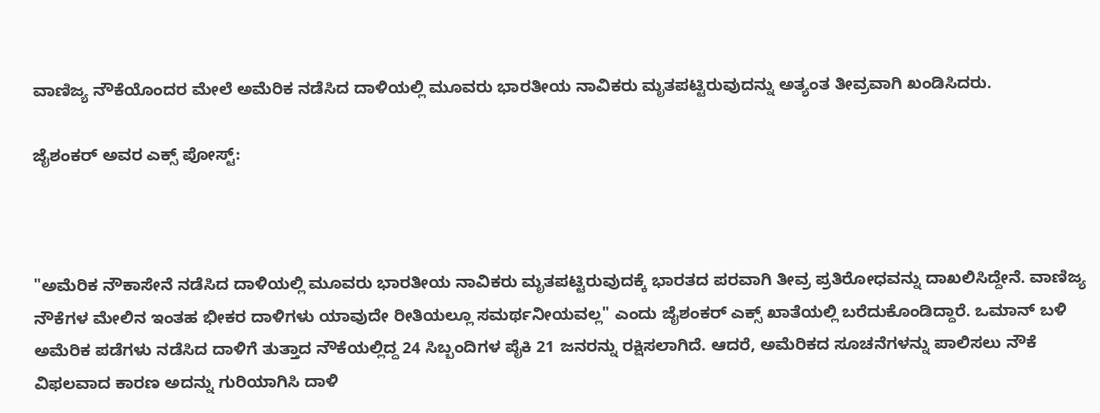ವಾಣಿಜ್ಯ ನೌಕೆಯೊಂದರ ಮೇಲೆ ಅಮೆರಿಕ ನಡೆಸಿದ ದಾಳಿಯಲ್ಲಿ ಮೂವರು ಭಾರತೀಯ ನಾವಿಕರು ಮೃತಪಟ್ಟಿರುವುದನ್ನು ಅತ್ಯಂತ ತೀವ್ರವಾಗಿ ಖಂಡಿಸಿದರು.

ಜೈಶಂಕರ್‌ ಅವರ ಎಕ್ಸ್‌ ಪೋಸ್ಟ್‌:



"ಅಮೆರಿಕ ನೌಕಾಸೇನೆ ನಡೆಸಿದ ದಾಳಿಯಲ್ಲಿ ಮೂವರು ಭಾರತೀಯ ನಾವಿಕರು ಮೃತಪಟ್ಟಿರುವುದಕ್ಕೆ ಭಾರತದ ಪರವಾಗಿ ತೀವ್ರ ಪ್ರತಿರೋಧವನ್ನು ದಾಖಲಿಸಿದ್ದೇನೆ. ವಾಣಿಜ್ಯ ನೌಕೆಗಳ ಮೇಲಿನ ಇಂತಹ ಭೀಕರ ದಾಳಿಗಳು ಯಾವುದೇ ರೀತಿಯಲ್ಲೂ ಸಮರ್ಥನೀಯವಲ್ಲ" ಎಂದು ಜೈಶಂಕರ್ ಎಕ್ಸ್ ಖಾತೆಯಲ್ಲಿ ಬರೆದುಕೊಂಡಿದ್ದಾರೆ. ಒಮಾನ್ ಬಳಿ ಅಮೆರಿಕ ಪಡೆಗಳು ನಡೆಸಿದ ದಾಳಿಗೆ ತುತ್ತಾದ ನೌಕೆಯಲ್ಲಿದ್ದ 24 ಸಿಬ್ಬಂದಿಗಳ ಪೈಕಿ 21 ಜನರನ್ನು ರಕ್ಷಿಸಲಾಗಿದೆ. ಆದರೆ, ಅಮೆರಿಕದ ಸೂಚನೆಗಳನ್ನು ಪಾಲಿಸಲು ನೌಕೆ ವಿಫಲವಾದ ಕಾರಣ ಅದನ್ನು ಗುರಿಯಾಗಿಸಿ ದಾಳಿ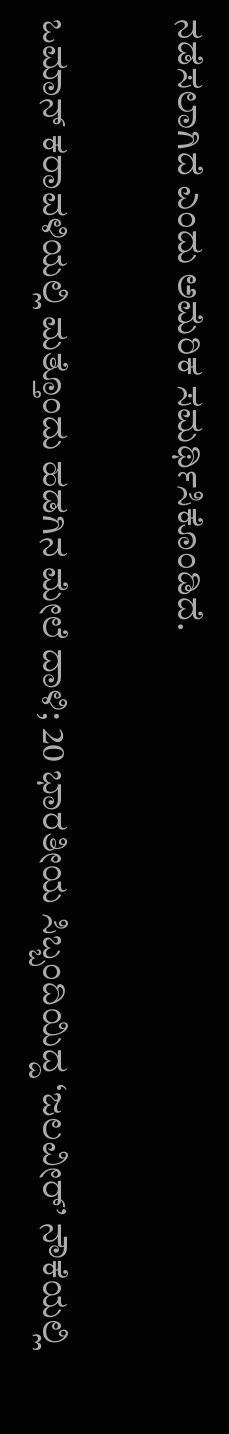ನಡೆಸಲಾಗಿದೆ ಎಂದು ಅಮೆರಿಕ ಸಮರ್ಥಿಸಿಕೊಂಡಿದೆ.

ಒಮಾನ್ ಕರಾವಳಿಯಲ್ಲಿ ಮತ್ತೊಂದು ಹಡಗಿನ ಮೇಲೆ ದಾಳಿ; 20 ಭಾರತೀಯ ಸಿಬ್ಬಂದಿಯಿದ್ದ ‘ಜಲವೀರ್’ ನೌಕೆಯಲ್ಲಿ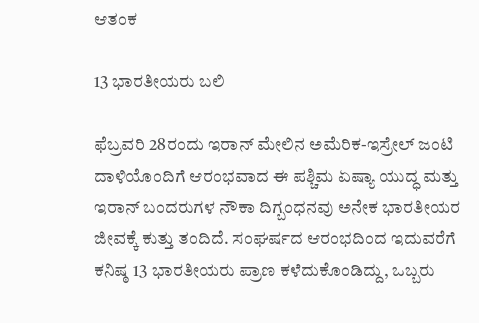ಆತಂಕ

13 ಭಾರತೀಯರು ಬಲಿ

ಫೆಬ್ರವರಿ 28ರಂದು ಇರಾನ್ ಮೇಲಿನ ಅಮೆರಿಕ-ಇಸ್ರೇಲ್ ಜಂಟಿ ದಾಳಿಯೊಂದಿಗೆ ಆರಂಭವಾದ ಈ ಪಶ್ಚಿಮ ಏಷ್ಯಾ ಯುದ್ಧ ಮತ್ತು ಇರಾನ್ ಬಂದರುಗಳ ನೌಕಾ ದಿಗ್ಬಂಧನವು ಅನೇಕ ಭಾರತೀಯರ ಜೀವಕ್ಕೆ ಕುತ್ತು ತಂದಿದೆ. ಸಂಘರ್ಷದ ಆರಂಭದಿಂದ ಇದುವರೆಗೆ ಕನಿಷ್ಠ 13 ಭಾರತೀಯರು ಪ್ರಾಣ ಕಳೆದುಕೊಂಡಿದ್ದು, ಒಬ್ಬರು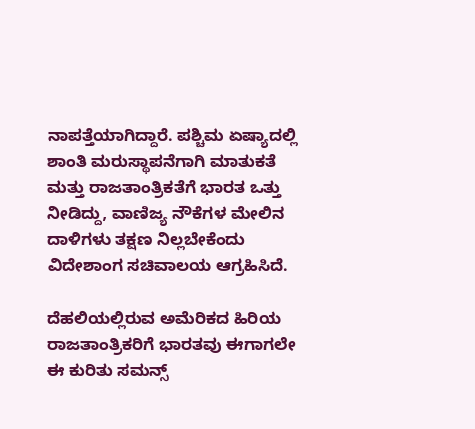ನಾಪತ್ತೆಯಾಗಿದ್ದಾರೆ. ಪಶ್ಚಿಮ ಏಷ್ಯಾದಲ್ಲಿ ಶಾಂತಿ ಮರುಸ್ಥಾಪನೆಗಾಗಿ ಮಾತುಕತೆ ಮತ್ತು ರಾಜತಾಂತ್ರಿಕತೆಗೆ ಭಾರತ ಒತ್ತು ನೀಡಿದ್ದು, ವಾಣಿಜ್ಯ ನೌಕೆಗಳ ಮೇಲಿನ ದಾಳಿಗಳು ತಕ್ಷಣ ನಿಲ್ಲಬೇಕೆಂದು ವಿದೇಶಾಂಗ ಸಚಿವಾಲಯ ಆಗ್ರಹಿಸಿದೆ.

ದೆಹಲಿಯಲ್ಲಿರುವ ಅಮೆರಿಕದ ಹಿರಿಯ ರಾಜತಾಂತ್ರಿಕರಿಗೆ ಭಾರತವು ಈಗಾಗಲೇ ಈ ಕುರಿತು ಸಮನ್ಸ್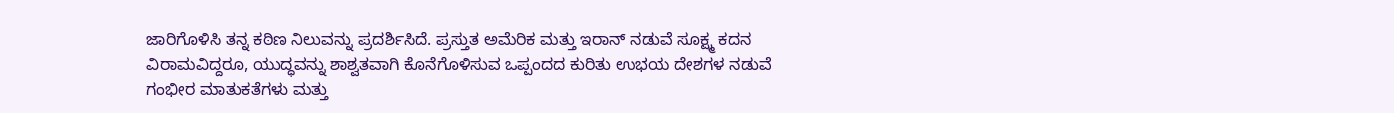ಜಾರಿಗೊಳಿಸಿ ತನ್ನ ಕಠಿಣ ನಿಲುವನ್ನು ಪ್ರದರ್ಶಿಸಿದೆ. ಪ್ರಸ್ತುತ ಅಮೆರಿಕ ಮತ್ತು ಇರಾನ್ ನಡುವೆ ಸೂಕ್ಷ್ಮ ಕದನ ವಿರಾಮವಿದ್ದರೂ, ಯುದ್ಧವನ್ನು ಶಾಶ್ವತವಾಗಿ ಕೊನೆಗೊಳಿಸುವ ಒಪ್ಪಂದದ ಕುರಿತು ಉಭಯ ದೇಶಗಳ ನಡುವೆ ಗಂಭೀರ ಮಾತುಕತೆಗಳು ಮತ್ತು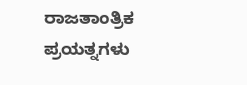ರಾಜತಾಂತ್ರಿಕ ಪ್ರಯತ್ನಗಳು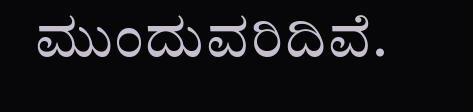ಮುಂದುವರಿದಿವೆ.